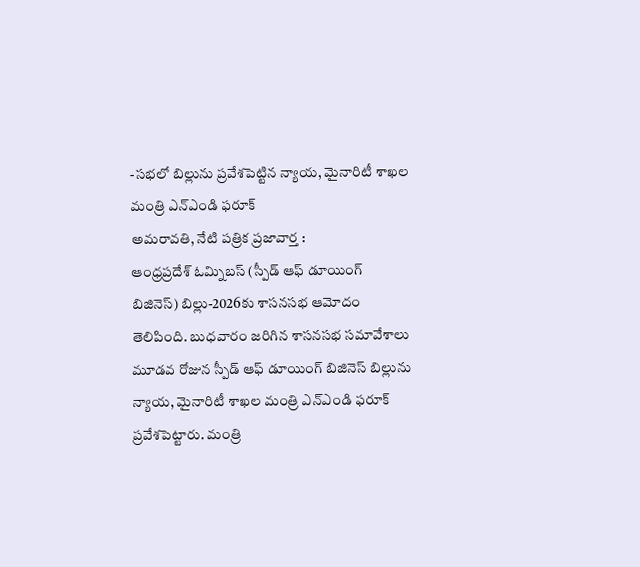-సభలో బిల్లును ప్రవేశపెట్టిన న్యాయ, మైనారిటీ శాఖల మంత్రి ఎన్ఎండి ఫరూక్
అమరావతి, నేటి పత్రిక ప్రజావార్త :
ఆంధ్రప్రదేశ్ ఓమ్నిబస్ (స్పీడ్ ఆఫ్ డూయింగ్ బిజినెస్) బిల్లు-2026కు శాసనసభ ఆమోదం తెలిపింది. బుధవారం జరిగిన శాసనసభ సమావేశాలు మూడవ రోజున స్పీడ్ ఆఫ్ డూయింగ్ బిజినెస్ బిల్లును న్యాయ, మైనారిటీ శాఖల మంత్రి ఎన్ఎండి ఫరూక్ ప్రవేశపెట్టారు. మంత్రి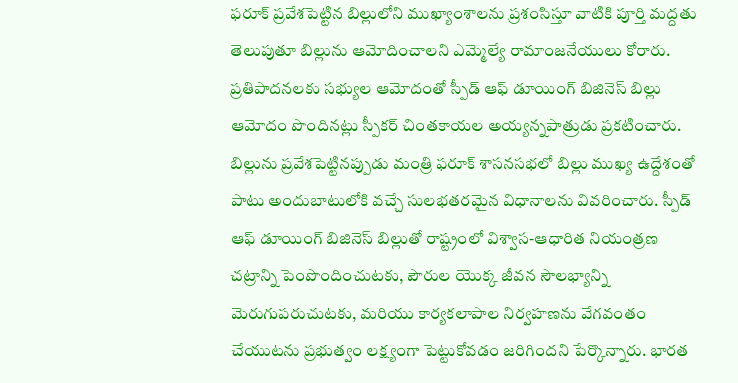ఫరూక్ ప్రవేశపెట్టిన బిల్లులోని ముఖ్యాంశాలను ప్రశంసిస్తూ వాటికి పూర్తి మద్దతు తెలుపుతూ బిల్లును ఆమోదించాలని ఎమ్మెల్యే రామాంజనేయులు కోరారు. ప్రతిపాదనలకు సభ్యుల ఆమోదంతో స్పీడ్ ఆఫ్ డూయింగ్ బిజినెస్ బిల్లు ఆమోదం పొందినట్లు స్పీకర్ చింతకాయల అయ్యన్నపాత్రుడు ప్రకటించారు.
బిల్లును ప్రవేశపెట్టినప్పుడు మంత్రి ఫరూక్ శాసనసభలో బిల్లు ముఖ్య ఉద్దేశంతో పాటు అందుబాటులోకి వచ్చే సులభతరమైన విధానాలను వివరించారు. స్పీడ్ ఆఫ్ డూయింగ్ బిజినెస్ బిల్లుతో రాష్ట్రంలో విశ్వాస-ఆధారిత నియంత్రణ చట్రాన్ని పెంపొందించుటకు, పౌరుల యొక్క జీవన సౌలభ్యాన్ని మెరుగుపరుచుటకు, మరియు కార్యకలాపాల నిర్వహణను వేగవంతం చేయుటను ప్రభుత్వం లక్ష్యంగా పెట్టుకోవడం జరిగిందని పేర్కొన్నారు. భారత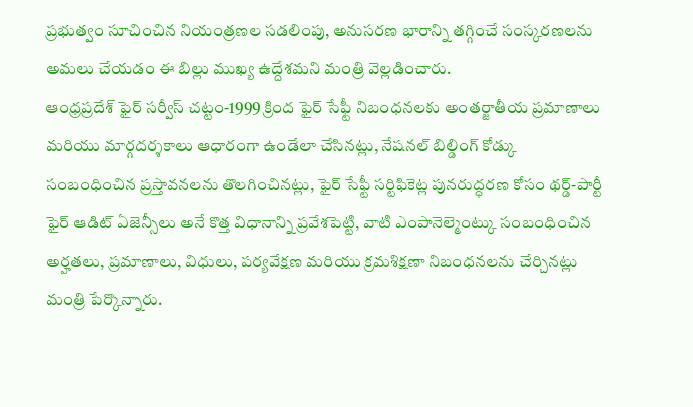ప్రభుత్వం సూచించిన నియంత్రణల సడలింపు, అనుసరణ భారాన్ని తగ్గించే సంస్కరణలను అమలు చేయడం ఈ బిల్లు ముఖ్య ఉద్దేశమని మంత్రి వెల్లడించారు.
ఆంధ్రప్రదేశ్ ఫైర్ సర్వీస్ చట్టం-1999 క్రింద ఫైర్ సేఫ్టీ నిబంధనలకు అంతర్జాతీయ ప్రమాణాలు మరియు మార్గదర్శకాలు ఆధారంగా ఉండేలా చేసినట్లు, నేషనల్ బిల్డింగ్ కోడ్కు సంబంధించిన ప్రస్తావనలను తొలగించినట్లు, ఫైర్ సేఫ్టీ సర్టిఫికెట్ల పునరుద్ధరణ కోసం థర్డ్-పార్టీ ఫైర్ ఆడిట్ ఏజెన్సీలు అనే కొత్త విధానాన్ని ప్రవేశపెట్టి, వాటి ఎంపానెల్మెంట్కు సంబంధించిన అర్హతలు, ప్రమాణాలు, విధులు, పర్యవేక్షణ మరియు క్రమశిక్షణా నిబంధనలను చేర్చినట్లు మంత్రి పేర్కొన్నారు.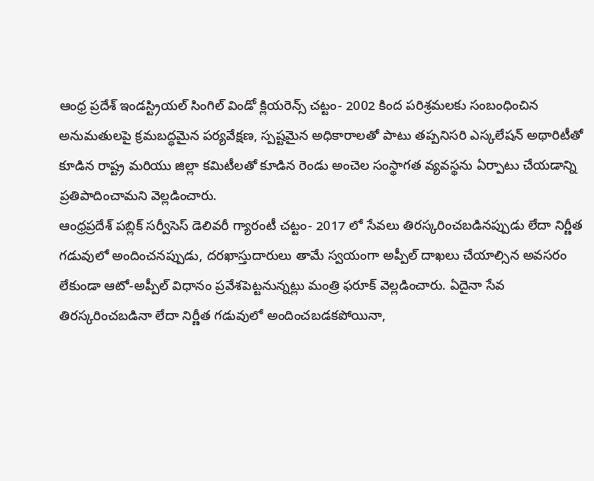ఆంధ్ర ప్రదేశ్ ఇండస్ట్రియల్ సింగిల్ విండో క్లియరెన్స్ చట్టం- 2002 కింద పరిశ్రమలకు సంబంధించిన అనుమతులపై క్రమబద్ధమైన పర్యవేక్షణ, స్పష్టమైన అధికారాలతో పాటు తప్పనిసరి ఎస్కలేషన్ అథారిటీతో కూడిన రాష్ట్ర మరియు జిల్లా కమిటీలతో కూడిన రెండు అంచెల సంస్థాగత వ్యవస్థను ఏర్పాటు చేయడాన్ని ప్రతిపాదించామని వెల్లడించారు.
ఆంధ్రప్రదేశ్ పబ్లిక్ సర్వీసెస్ డెలివరీ గ్యారంటీ చట్టం- 2017 లో సేవలు తిరస్కరించబడినప్పుడు లేదా నిర్ణీత గడువులో అందించనప్పుడు, దరఖాస్తుదారులు తామే స్వయంగా అప్పీల్ దాఖలు చేయాల్సిన అవసరం లేకుండా ఆటో-అప్పీల్ విధానం ప్రవేశపెట్టనున్నట్లు మంత్రి ఫరూక్ వెల్లడించారు. ఏదైనా సేవ తిరస్కరించబడినా లేదా నిర్ణీత గడువులో అందించబడకపోయినా,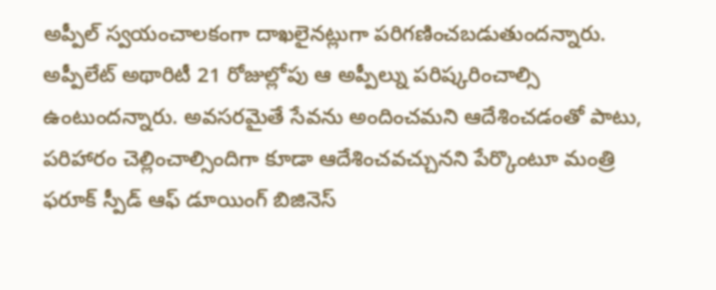అప్పీల్ స్వయంచాలకంగా దాఖలైనట్లుగా పరిగణించబడుతుందన్నారు. అప్పీలేట్ అథారిటీ 21 రోజుల్లోపు ఆ అప్పీల్ను పరిష్కరించాల్సి ఉంటుందన్నారు. అవసరమైతే సేవను అందించమని ఆదేశించడంతో పాటు, పరిహారం చెల్లించాల్సిందిగా కూడా ఆదేశించవచ్చునని పేర్కొంటూ మంత్రి ఫరూక్ స్పీడ్ ఆఫ్ డూయింగ్ బిజినెస్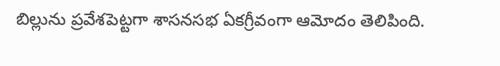బిల్లును ప్రవేశపెట్టగా శాసనసభ ఏకగ్రీవంగా ఆమోదం తెలిపింది.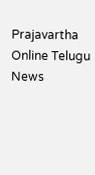Prajavartha Online Telugu News